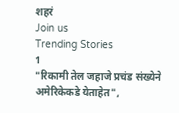शहरं
Join us
Trending Stories
1
"रिकामी तेल जहाजे प्रचंड संख्येने अमेरिकेकडे येताहेत",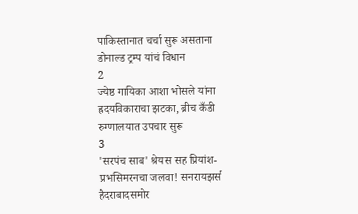पाकिस्तानात चर्चा सुरू असताना डोनाल्ड ट्रम्प यांचं विधान
2
ज्येष्ठ गायिका आशा भोसले यांना ह्रदयविकाराचा झटका, ब्रीच कँडी रुग्णालयात उपचार सुरू
3
'सरपंच साब' श्रेयस सह प्रियांश-प्रभसिमरनचा जलवा! सनरायझर्स हैदराबादसमोर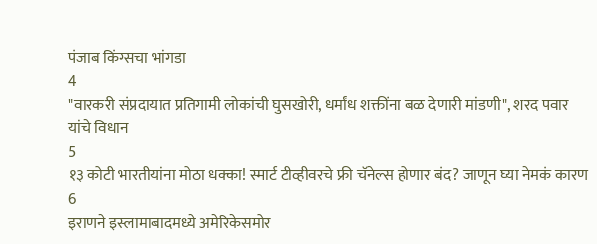पंजाब किंग्सचा भांगडा
4
"वारकरी संप्रदायात प्रतिगामी लोकांची घुसखोरी, धर्मांध शक्तींना बळ देणारी मांडणी", शरद पवार यांचे विधान
5
१३ कोटी भारतीयांना मोठा धक्का! स्मार्ट टीव्हीवरचे फ्री चॅनेल्स होणार बंद? जाणून घ्या नेमकं कारण
6
इराणने इस्लामाबादमध्ये अमेरिकेसमोर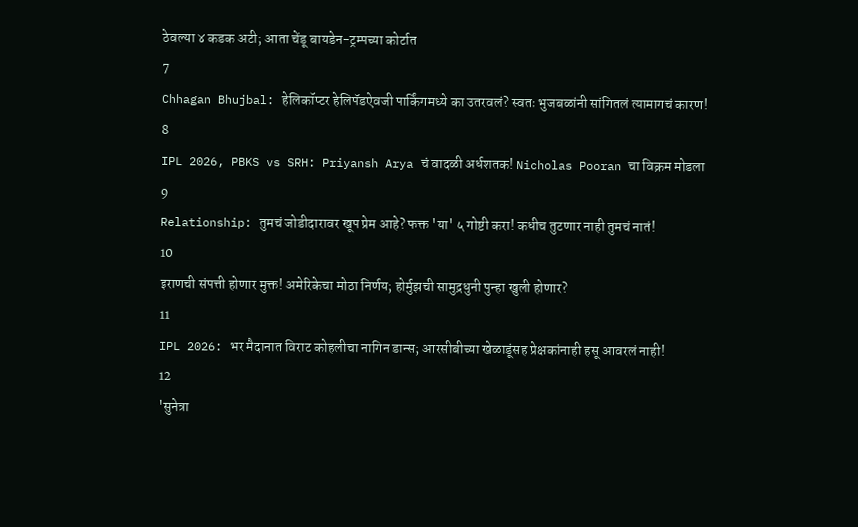ठेवल्या ४ कडक अटी; आता चेंडू बायडेन-ट्रम्पच्या कोर्टात
7
Chhagan Bhujbal: हेलिकॉप्टर हेलिपॅडऐवजी पार्किंगमध्ये का उतरवलं? स्वतः भुजबळांनी सांगितलं त्यामागचं कारण!
8
IPL 2026, PBKS vs SRH: Priyansh Arya चं वादळी अर्धशतक! Nicholas Pooran चा विक्रम मोडला
9
Relationship: तुमचं जोडीदारावर खूप प्रेम आहे? फक्त 'या' ५ गोष्टी करा! कधीच तुटणार नाही तुमचं नातं!
10
इराणची संपत्ती होणार मुक्त! अमेरिकेचा मोठा निर्णय; होर्मुझची सामुद्रधुनी पुन्हा खुली होणार?
11
IPL 2026: भर मैदानात विराट कोहलीचा नागिन डान्स; आरसीबीच्या खेळाडूंसह प्रेक्षकांनाही हसू आवरलं नाही!
12
'सुनेत्रा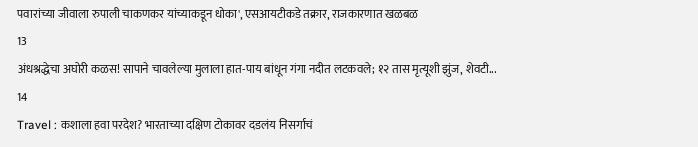पवारांच्या जीवाला रुपाली चाकणकर यांच्याकडून धोका', एसआयटीकडे तक्रार, राजकारणात खळबळ
13
अंधश्रद्धेचा अघोरी कळस! सापाने चावलेल्या मुलाला हात-पाय बांधून गंगा नदीत लटकवले; १२ तास मृत्यूशी झुंज, शेवटी...
14
Travel : कशाला हवा परदेश? भारताच्या दक्षिण टोकावर दडलंय निसर्गाचं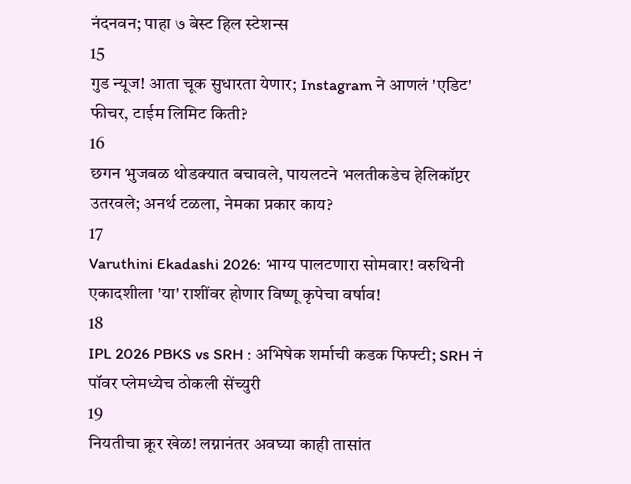नंदनवन; पाहा ७ बेस्ट हिल स्टेशन्स
15
गुड न्यूज! आता चूक सुधारता येणार; Instagram ने आणलं 'एडिट' फीचर, टाईम लिमिट किती?
16
छगन भुजबळ थोडक्यात बचावले, पायलटने भलतीकडेच हेलिकॉप्टर उतरवले; अनर्थ टळला, नेमका प्रकार काय?
17
Varuthini Ekadashi 2026: भाग्य पालटणारा सोमवार! वरुथिनी एकादशीला 'या' राशींवर होणार विष्णू कृपेचा वर्षाव!
18
IPL 2026 PBKS vs SRH : अभिषेक शर्माची कडक फिफ्टी; SRH नं पॉवर प्लेमध्येच ठोकली सेंच्युरी
19
नियतीचा क्रूर खेळ! लग्नानंतर अवघ्या काही तासांत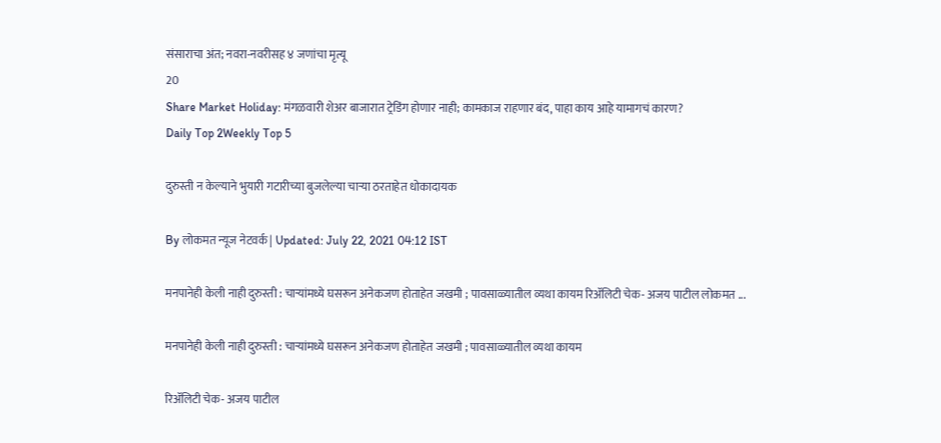संसाराचा अंत; नवरा-नवरीसह ४ जणांचा मृत्यू
20
Share Market Holiday: मंगळवारी शेअर बाजारात ट्रेडिंग होणार नाही; कामकाज राहणार बंद, पाहा काय आहे यामागचं कारण?
Daily Top 2Weekly Top 5

दुरुस्ती न केल्याने भुयारी गटारीच्या बुजलेल्या चाऱ्या ठरताहेत धोकादायक

By लोकमत न्यूज नेटवर्क | Updated: July 22, 2021 04:12 IST

मनपानेही केली नाही दुरुस्ती : चाऱ्यांमध्ये घसरून अनेकजण होताहेत जखमी ; पावसाळ्यातील व्यथा कायम रिॲलिटी चेक- अजय पाटील लोकमत ...

मनपानेही केली नाही दुरुस्ती : चाऱ्यांमध्ये घसरून अनेकजण होताहेत जखमी ; पावसाळ्यातील व्यथा कायम

रिॲलिटी चेक- अजय पाटील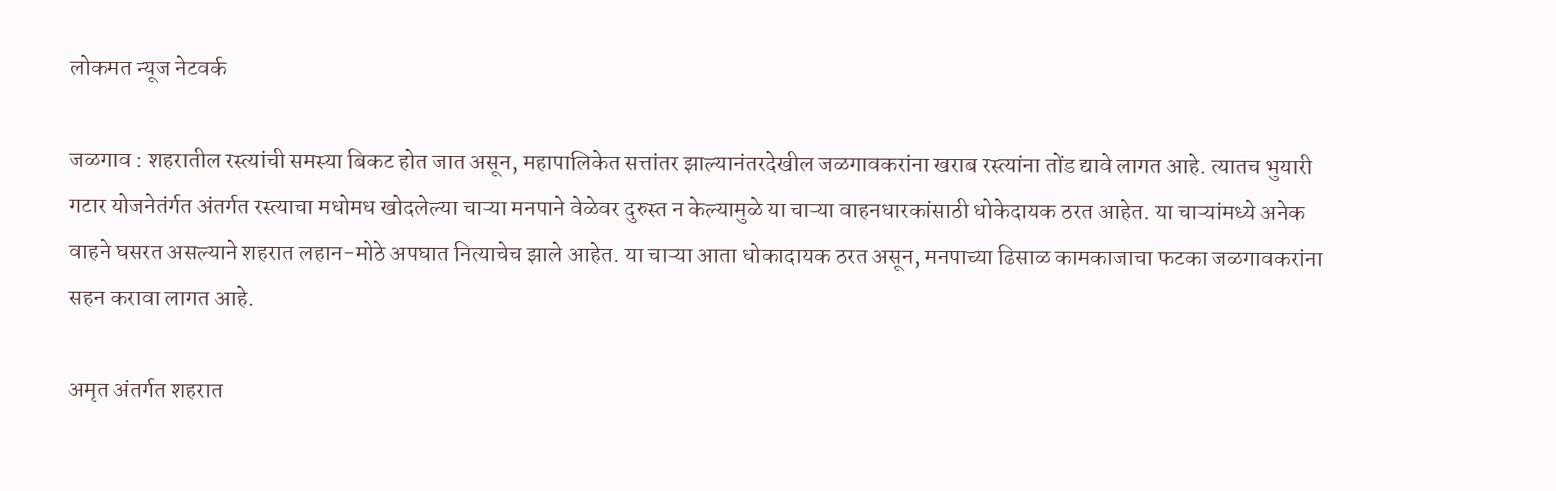लोकमत न्यूज नेटवर्क

जळगाव : शहरातील रस्त्यांची समस्या बिकट होत जात असून, महापालिकेत सत्तांतर झाल्यानंतरदेखील जळगावकरांना खराब रस्त्यांना तोंड द्यावे लागत आहे. त्यातच भुयारी गटार योजनेतंर्गत अंतर्गत रस्त्याचा मधोमध खोदलेल्या चाऱ्या मनपाने वेळेवर दुरुस्त न केल्यामुळे या चाऱ्या वाहनधारकांसाठी धोकेदायक ठरत आहेत. या चाऱ्यांमध्ये अनेक वाहने घसरत असल्याने शहरात लहान-मोठे अपघात नित्याचेच झाले आहेत. या चाऱ्या आता धोकादायक ठरत असून, मनपाच्या ढिसाळ कामकाजाचा फटका जळगावकरांना सहन करावा लागत आहे.

अमृत अंतर्गत शहरात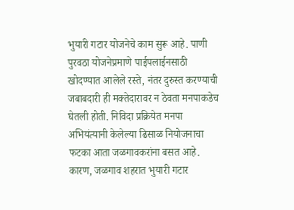भुयारी गटार योजनेचे काम सुरू आहे. पाणी पुरवठा योजनेप्रमाणे पाईपलाईनसाठी खोदण्यात आलेले रस्ते, नंतर दुरुस्त करण्याची जबाबदारी ही मक्तेदारावर न ठेवता मनपाकडेच घेतली होती. निविदा प्रक्रियेत मनपा अभियंत्यानी केलेल्या ढिसाळ नियोजनाचा फटका आता जळगावकरांना बसत आहे. कारण, जळगाव शहरात भुयारी गटार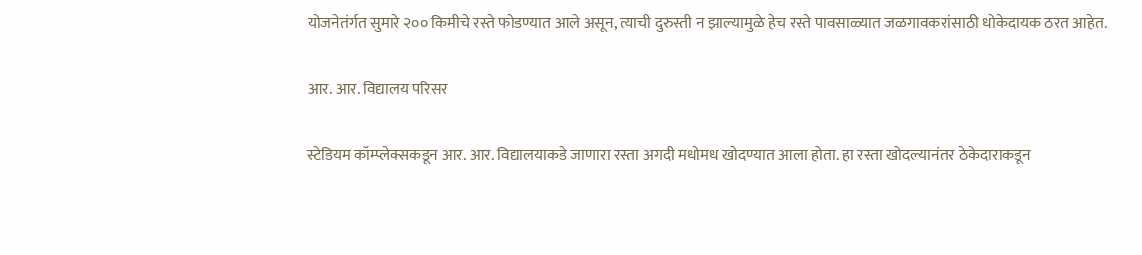योजनेतंर्गत सुमारे २०० किमीचे रस्ते फोडण्यात आले असून, त्याची दुरुस्ती न झाल्यामुळे हेच रस्ते पावसाळ्यात जळगावकरांसाठी धोकेदायक ठरत आहेत.

आर. आर. विद्यालय परिसर

स्टेडियम कॉम्प्लेक्सकडून आर. आर. विद्यालयाकडे जाणारा रस्ता अगदी मधोमध खोदण्यात आला होता. हा रस्ता खोदल्यानंतर ठेकेदाराकडून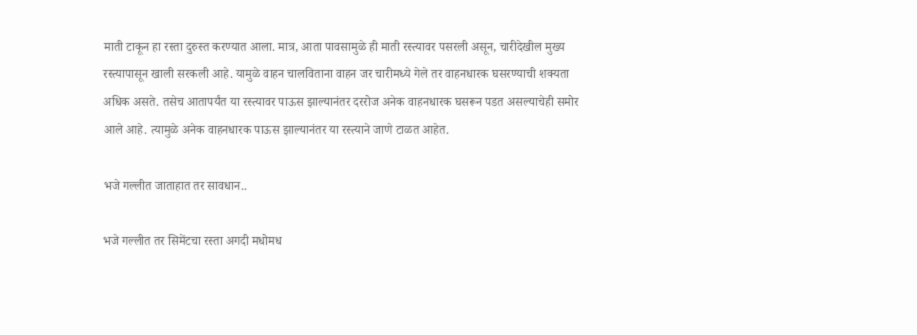माती टाकून हा रस्ता दुरुस्त करण्यात आला. मात्र, आता पावसामुळे ही माती रस्त्यावर पसरली असून, चारीदेखील मुख्य रस्त्यापासून खाली सरकली आहे. यामुळे वाहन चालविताना वाहन जर चारीमध्ये गेले तर वाहनधारक घसरण्याची शक्यता अधिक असते. तसेच आतापर्यंत या रस्त्यावर पाऊस झाल्यानंतर दररोज अनेक वाहनधारक घसरून पडत असल्याचेही समोर आले आहे. त्यामुळे अनेक वाहनधारक पाऊस झाल्यानंतर या रस्त्याने जाणे टाळत आहेत.

भजे गल्लीत जाताहात तर सावधान..

भजे गल्लीत तर सिमेंटचा रस्ता अगदी मधोमध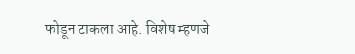फोडून टाकला आहे. विशेष म्हणजे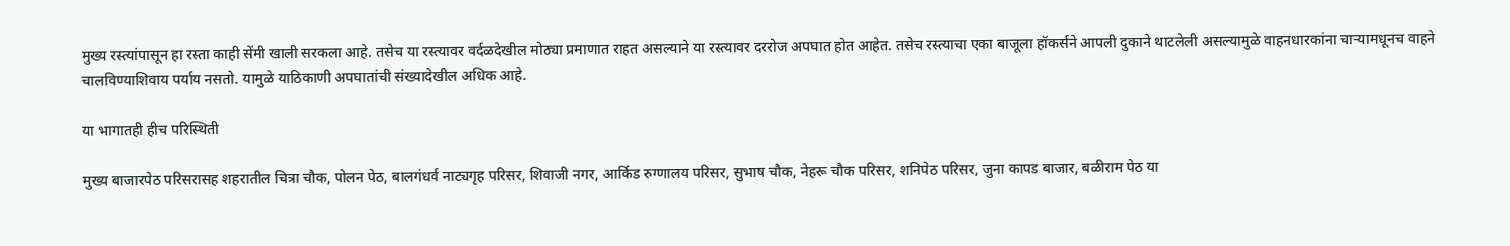मुख्य रस्त्यांपासून हा रस्ता काही सेंमी खाली सरकला आहे. तसेच या रस्त्यावर वर्दळदेखील मोठ्या प्रमाणात राहत असल्याने या रस्त्यावर दररोज अपघात होत आहेत. तसेच रस्त्याचा एका बाजूला हॉकर्सने आपली दुकाने थाटलेली असल्यामुळे वाहनधारकांना चाऱ्यामधूनच वाहने चालविण्याशिवाय पर्याय नसतो. यामुळे याठिकाणी अपघातांची संख्यादेखील अधिक आहे.

या भागातही हीच परिस्थिती

मुख्य बाजारपेठ परिसरासह शहरातील चित्रा चौक, पोलन पेठ, बालगंधर्व नाट्यगृह परिसर, शिवाजी नगर, आर्किड रुग्णालय परिसर, सुभाष चौक, नेहरू चौक परिसर, शनिपेठ परिसर, जुना कापड बाजार, बळीराम पेठ या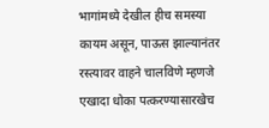भागांमध्ये देखील हीच समस्या कायम असून, पाऊस झाल्यानंतर रस्त्यावर वाहने चालविणे म्हणजे एखादा धोका पत्करण्यासारखेच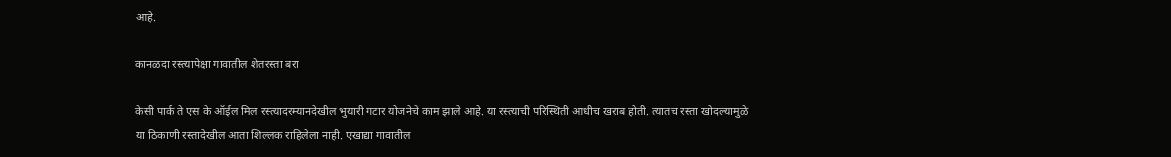आहे.

कानळदा रस्त्यापेक्षा गावातील शेतरस्ता बरा

केसी पार्क ते एस के ऑईल मिल रस्त्यादरम्यानदेखील भुयारी गटार योजनेचे काम झाले आहे. या रस्त्याची परिस्थिती आधीच खराब होती. त्यातच रस्ता खोदल्यामुळे या ठिकाणी रस्तादेखील आता शिल्लक राहिलेला नाही. एखाद्या गावातील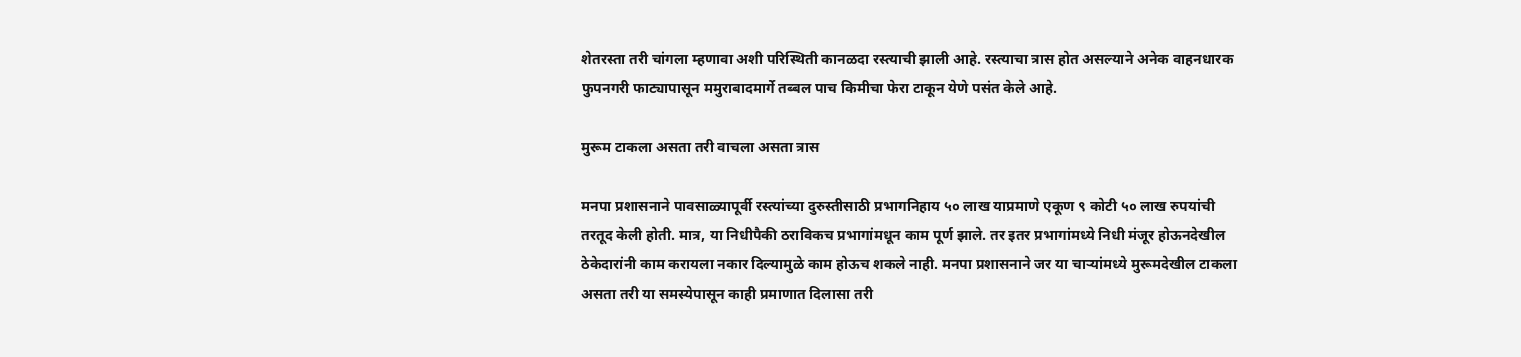शेतरस्ता तरी चांगला म्हणावा अशी परिस्थिती कानळदा रस्त्याची झाली आहे. रस्त्याचा त्रास होत असल्याने अनेक वाहनधारक फुपनगरी फाट्यापासून ममुराबादमार्गे तब्बल पाच किमीचा फेरा टाकून येणे पसंत केले आहे.

मुरूम टाकला असता तरी वाचला असता त्रास

मनपा प्रशासनाने पावसाळ्यापूर्वी रस्त्यांच्या दुरुस्तीसाठी प्रभागनिहाय ५० लाख याप्रमाणे एकूण ९ कोटी ५० लाख रुपयांची तरतूद केली होती. मात्र, या निधीपैकी ठराविकच प्रभागांमधून काम पूर्ण झाले. तर इतर प्रभागांमध्ये निधी मंजूर होऊनदेखील ठेकेदारांनी काम करायला नकार दिल्यामुळे काम होऊच शकले नाही. मनपा प्रशासनाने जर या चाऱ्यांमध्ये मुरूमदेखील टाकला असता तरी या समस्येपासून काही प्रमाणात दिलासा तरी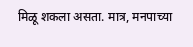मिळू शकला असता. मात्र, मनपाच्या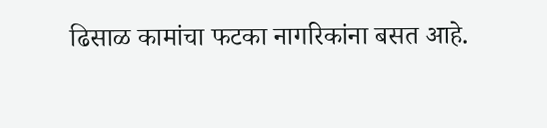ढिसाळ कामांचा फटका नागरिकांना बसत आहे.